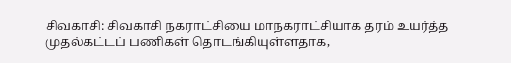சிவகாசி: சிவகாசி நகராட்சியை மாநகராட்சியாக தரம் உயர்த்த முதல்கட்டப் பணிகள் தொடங்கியுள்ளதாக,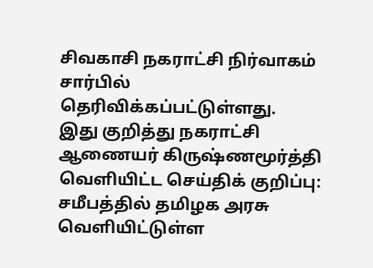சிவகாசி நகராட்சி நிர்வாகம் சார்பில் தெரிவிக்கப்பட்டுள்ளது.
இது குறித்து நகராட்சி ஆணையர் கிருஷ்ணமூர்த்தி வெளியிட்ட செய்திக் குறிப்பு: சமீபத்தில் தமிழக அரசு வெளியிட்டுள்ள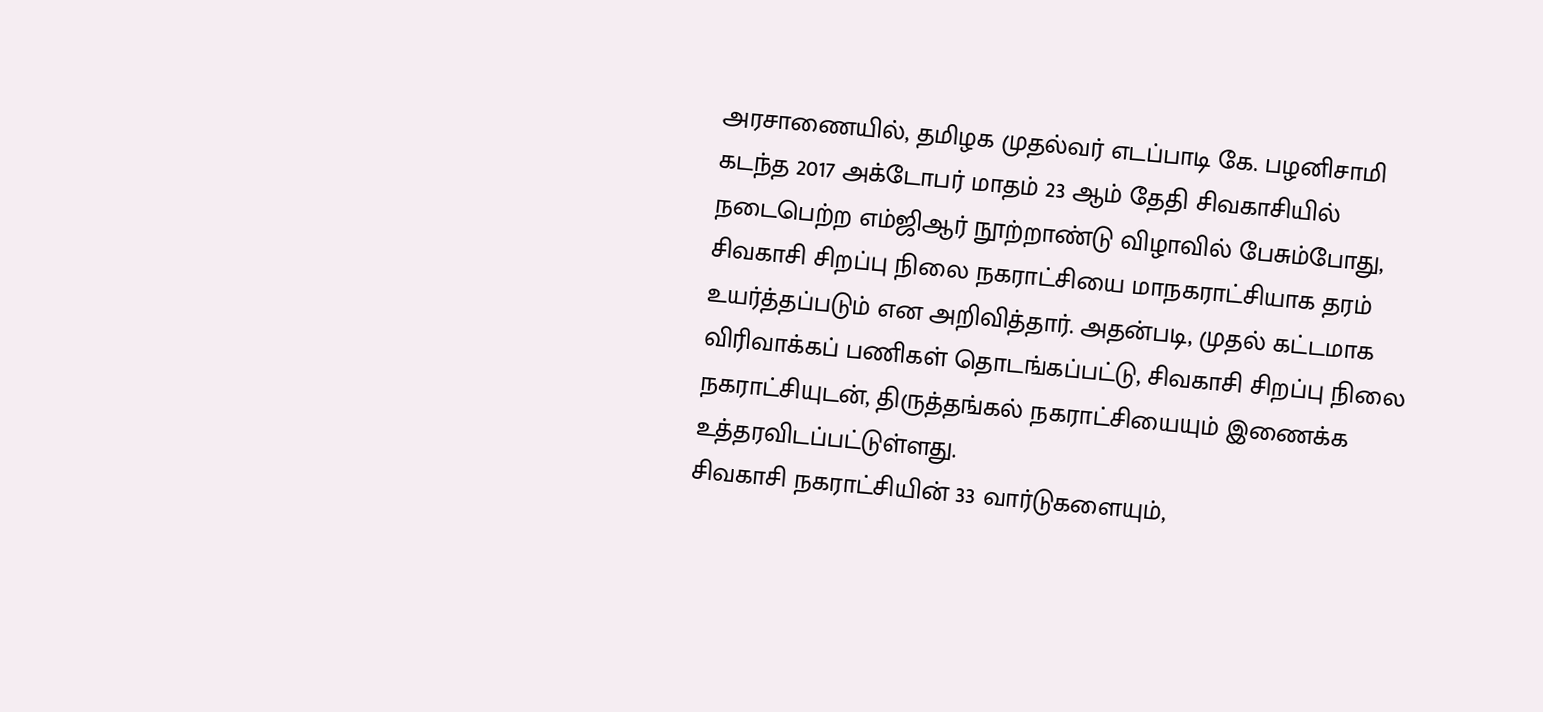அரசாணையில், தமிழக முதல்வர் எடப்பாடி கே. பழனிசாமி கடந்த 2017 அக்டோபர் மாதம் 23 ஆம் தேதி சிவகாசியில் நடைபெற்ற எம்ஜிஆர் நூற்றாண்டு விழாவில் பேசும்போது, சிவகாசி சிறப்பு நிலை நகராட்சியை மாநகராட்சியாக தரம் உயர்த்தப்படும் என அறிவித்தார். அதன்படி, முதல் கட்டமாக விரிவாக்கப் பணிகள் தொடங்கப்பட்டு, சிவகாசி சிறப்பு நிலை நகராட்சியுடன், திருத்தங்கல் நகராட்சியையும் இணைக்க உத்தரவிடப்பட்டுள்ளது.
சிவகாசி நகராட்சியின் 33 வார்டுகளையும்,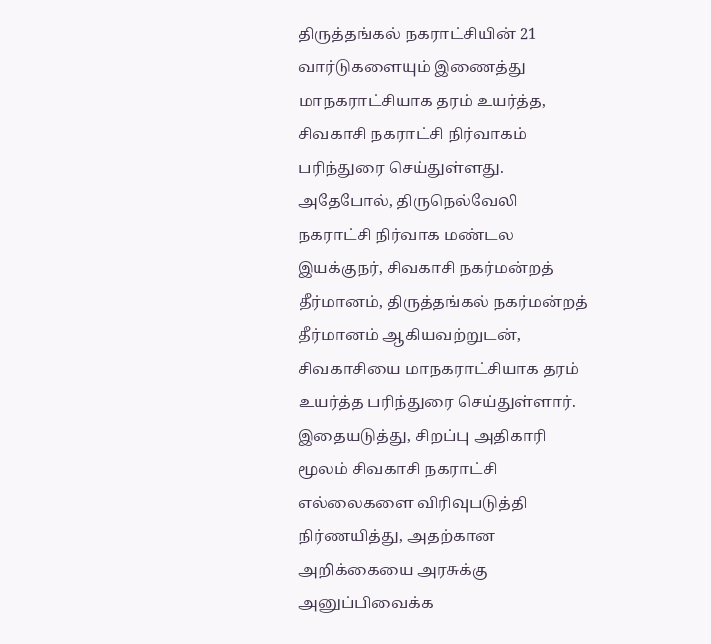திருத்தங்கல் நகராட்சியின் 21 வார்டுகளையும் இணைத்து மாநகராட்சியாக தரம் உயர்த்த, சிவகாசி நகராட்சி நிர்வாகம் பரிந்துரை செய்துள்ளது. அதேபோல், திருநெல்வேலி நகராட்சி நிர்வாக மண்டல இயக்குநர், சிவகாசி நகர்மன்றத் தீர்மானம், திருத்தங்கல் நகர்மன்றத் தீர்மானம் ஆகியவற்றுடன், சிவகாசியை மாநகராட்சியாக தரம் உயர்த்த பரிந்துரை செய்துள்ளார்.
இதையடுத்து, சிறப்பு அதிகாரி மூலம் சிவகாசி நகராட்சி எல்லைகளை விரிவுபடுத்தி நிர்ணயித்து, அதற்கான அறிக்கையை அரசுக்கு அனுப்பிவைக்க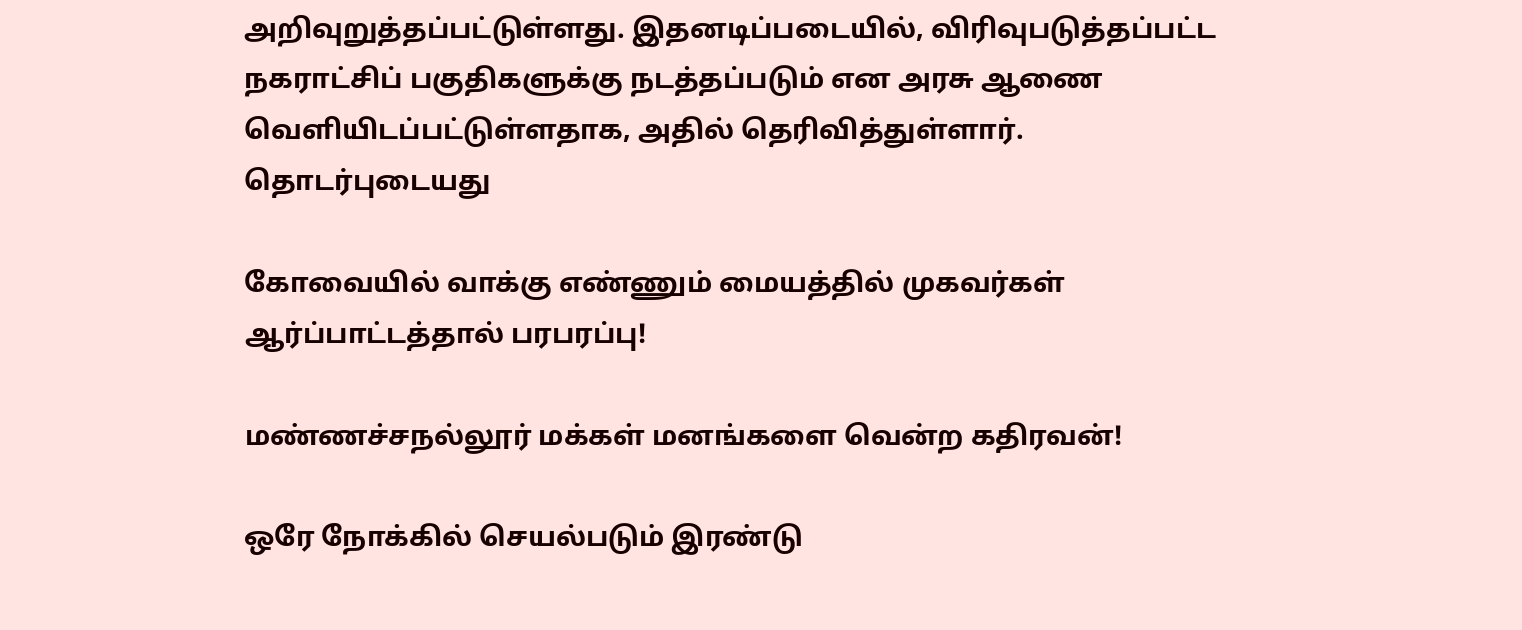அறிவுறுத்தப்பட்டுள்ளது. இதனடிப்படையில், விரிவுபடுத்தப்பட்ட நகராட்சிப் பகுதிகளுக்கு நடத்தப்படும் என அரசு ஆணை வெளியிடப்பட்டுள்ளதாக, அதில் தெரிவித்துள்ளார்.
தொடர்புடையது

கோவையில் வாக்கு எண்ணும் மையத்தில் முகவர்கள் ஆர்ப்பாட்டத்தால் பரபரப்பு!

மண்ணச்சநல்லூர் மக்கள் மனங்களை வென்ற கதிரவன்!

ஒரே நோக்கில் செயல்படும் இரண்டு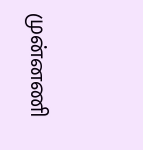முன்னணி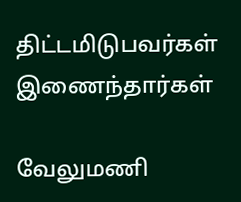திட்டமிடுபவர்கள் இணைந்தார்கள்

வேலுமணி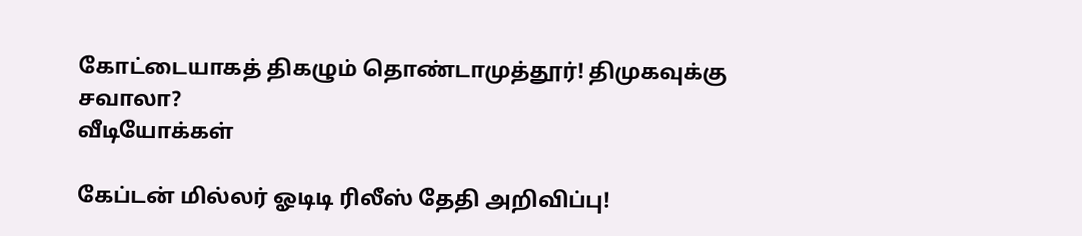கோட்டையாகத் திகழும் தொண்டாமுத்தூர்! திமுகவுக்கு சவாலா?
வீடியோக்கள்

கேப்டன் மில்லர் ஓடிடி ரிலீஸ் தேதி அறிவிப்பு!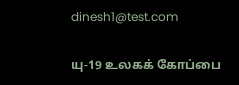dinesh1@test.com

யு-19 உலகக் கோப்பை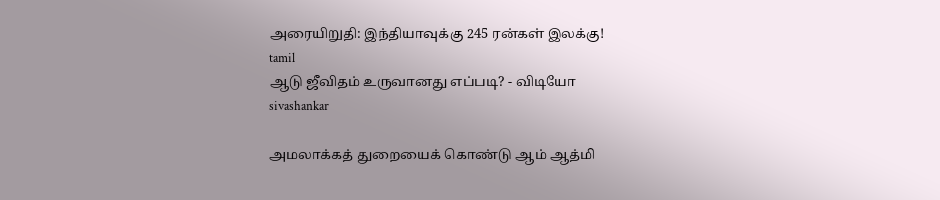அரையிறுதி: இந்தியாவுக்கு 245 ரன்கள் இலக்கு!
tamil
ஆடு ஜீவிதம் உருவானது எப்படி? - விடியோ
sivashankar

அமலாக்கத் துறையைக் கொண்டு ஆம் ஆத்மி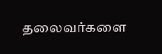தலைவர்களை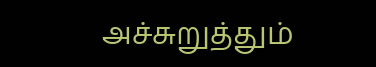அச்சுறுத்தும்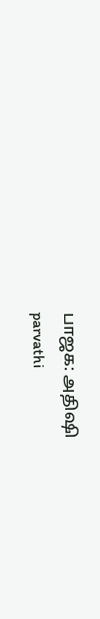பாஜக: அதிஷி
parvathi